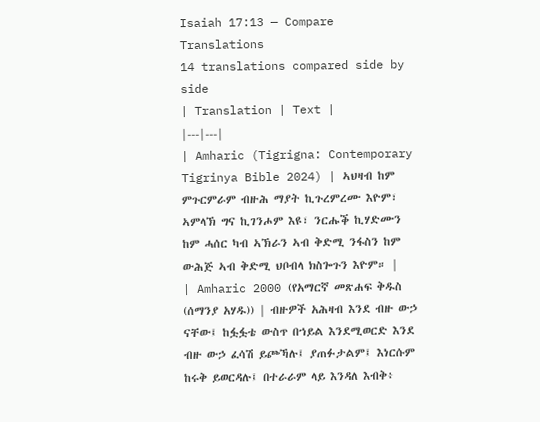Isaiah 17:13 — Compare Translations
14 translations compared side by side
| Translation | Text |
|---|---|
| Amharic (Tigrigna: Contemporary Tigrinya Bible 2024) | ኣህዛብ ከም ምጉርምራም ብዙሕ ማያት ኪጉረምረሙ እዮም፣ ኣምላኽ ግና ኪገንሖም እዩ፣ ንርሑቕ ኪሃድሙን ከም ሓሰር ካብ ኣኽራን ኣብ ቅድሚ ንፋስን ከም ውሕጅ ኣብ ቅድሚ ህቦብላ ክስጐጉን እዮም። |
| Amharic 2000 (የአማርኛ መጽሐፍ ቅዱስ (ሰማንያ አሃዱ)) | ብዙዎች አሕዛብ እንደ ብዙ ውኃ ናቸው፤ ከፏፏቴ ውስጥ በኀይል እንደሚወርድ እንደ ብዙ ውኃ ፈሳሽ ይጮኻሉ፤ ያጠፉታልም፤ እነርሱም ከሩቅ ይወርዳሉ፤ በተራራም ላይ እንዳለ እብቅ፥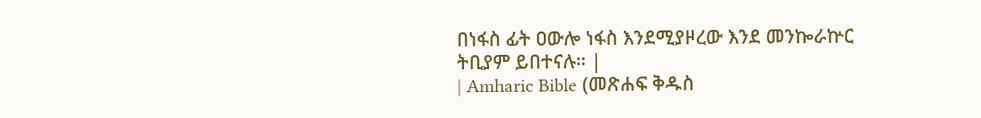በነፋስ ፊት ዐውሎ ነፋስ እንደሚያዞረው እንደ መንኰራኵር ትቢያም ይበተናሉ። |
| Amharic Bible (መጽሐፍ ቅዱስ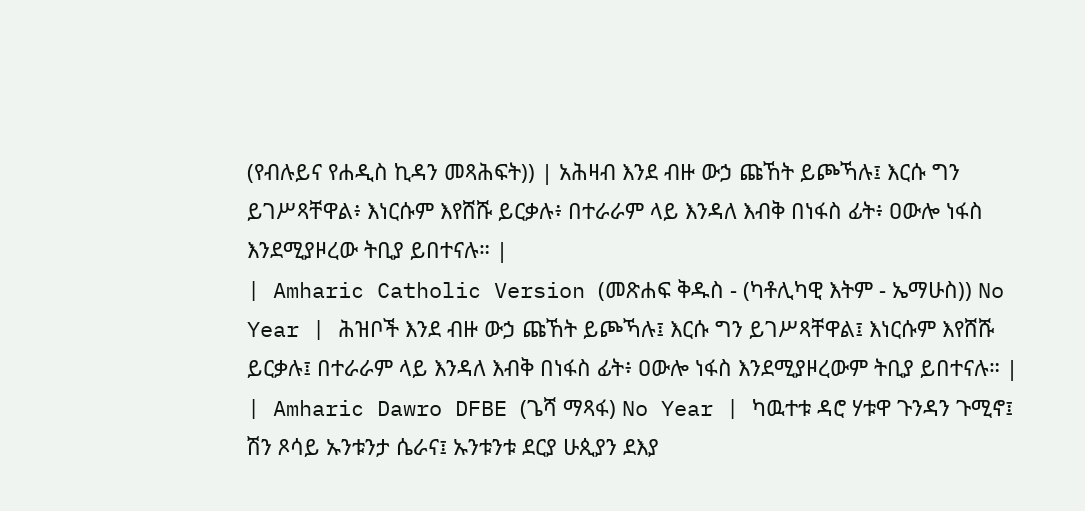(የብሉይና የሐዲስ ኪዳን መጻሕፍት)) | አሕዛብ እንደ ብዙ ውኃ ጩኸት ይጮኻሉ፤ እርሱ ግን ይገሥጻቸዋል፥ እነርሱም እየሸሹ ይርቃሉ፥ በተራራም ላይ እንዳለ እብቅ በነፋስ ፊት፥ ዐውሎ ነፋስ እንደሚያዞረው ትቢያ ይበተናሉ። |
| Amharic Catholic Version (መጽሐፍ ቅዱስ - (ካቶሊካዊ እትም - ኤማሁስ)) No Year | ሕዝቦች እንደ ብዙ ውኃ ጩኸት ይጮኻሉ፤ እርሱ ግን ይገሥጻቸዋል፤ እነርሱም እየሸሹ ይርቃሉ፤ በተራራም ላይ እንዳለ እብቅ በነፋስ ፊት፥ ዐውሎ ነፋስ እንደሚያዞረውም ትቢያ ይበተናሉ። |
| Amharic Dawro DFBE (ጌሻ ማጻፋ) No Year | ካዉተቱ ዳሮ ሃቱዋ ጉንዳን ጉሚኖ፤ ሽን ጾሳይ ኡንቱንታ ሴራና፤ ኡንቱንቱ ደርያ ሁጲያን ደእያ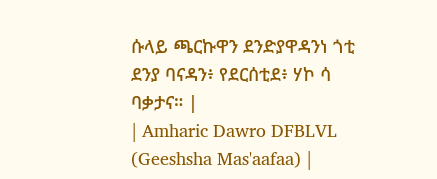ሱላይ ጫርኩዋን ደንድያዋዳንነ ጎቲ ደንያ ባናዳን፥ የደርሰቲደ፥ ሃኮ ሳ ባቃታና። |
| Amharic Dawro DFBLVL (Geeshsha Mas'aafaa) |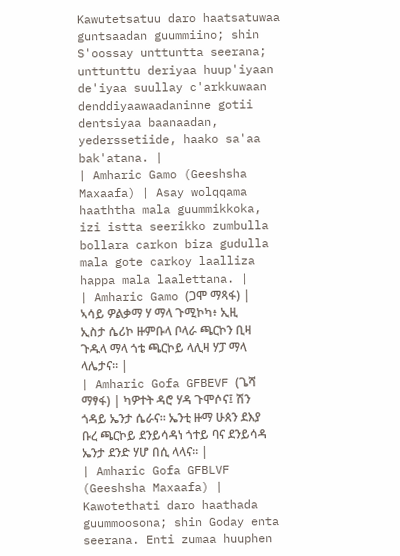Kawutetsatuu daro haatsatuwaa guntsaadan guummiino; shin S'oossay unttuntta seerana; unttunttu deriyaa huup'iyaan de'iyaa suullay c'arkkuwaan denddiyaawaadaninne gotii dentsiyaa baanaadan, yederssetiide, haako sa'aa bak'atana. |
| Amharic Gamo (Geeshsha Maxaafa) | Asay wolqqama haaththa mala guummikkoka, izi istta seerikko zumbulla bollara carkon biza gudulla mala gote carkoy laalliza happa mala laalettana. |
| Amharic Gamo (ጋሞ ማጻፋ) | ኣሳይ ዎልቃማ ሃ ማላ ጉሚኮካ፥ ኢዚ ኢስታ ሴሪኮ ዙምቡላ ቦላራ ጫርኮን ቢዛ ጉዱላ ማላ ጎቴ ጫርኮይ ላሊዛ ሃፓ ማላ ላሌታና። |
| Amharic Gofa GFBEVF (ጌሻ ማፃፋ) | ካዎተት ዳሮ ሃዳ ጉሞሶና፤ ሽን ጎዳይ ኤንታ ሴራና። ኤንቲ ዙማ ሁጰን ደእያ ቡረ ጫርኮይ ደንይሳዳነ ጎተይ ባና ደንይሳዳ ኤንታ ደንድ ሃሆ በሲ ላላና። |
| Amharic Gofa GFBLVF (Geeshsha Maxaafa) | Kawotethati daro haathada guummoosona; shin Goday enta seerana. Enti zumaa huuphen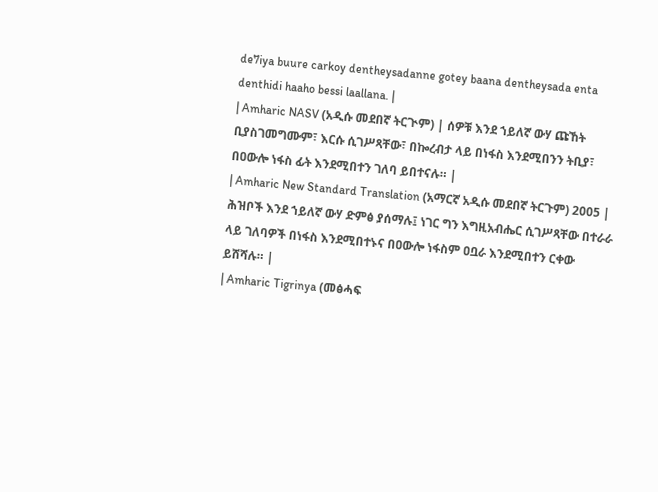de7iya buure carkoy dentheysadanne gotey baana dentheysada enta denthidi haaho bessi laallana. |
| Amharic NASV (አዲሱ መደበኛ ትርጒም) | ሰዎቹ እንደ ኀይለኛ ውሃ ጩኸት ቢያስገመግሙም፣ እርሱ ሲገሥጻቸው፣ በኰረብታ ላይ በነፋስ እንደሚበንን ትቢያ፣ በዐውሎ ነፋስ ፊት እንደሚበተን ገለባ ይበተናሉ። |
| Amharic New Standard Translation (አማርኛ አዲሱ መደበኛ ትርጉም) 2005 | ሕዝቦች እንደ ኀይለኛ ውሃ ድምፅ ያሰማሉ፤ ነገር ግን እግዚአብሔር ሲገሥጻቸው በተራራ ላይ ገለባዎች በነፋስ እንደሚበተኑና በዐውሎ ነፋስም ዐቧራ እንደሚበተን ርቀው ይሸሻሉ። |
| Amharic Tigrinya (መፅሓፍ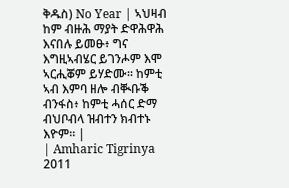ቅዱስ) No Year | ኣህዛብ ከም ብዙሕ ማያት ድዋሕዋሕ እናበሉ ይመፁ፥ ግና እግዚኣብሄር ይገንሖም እሞ ኣርሒቖም ይሃድሙ። ከምቲ ኣብ እምባ ዘሎ ብቚቡቕ ብንፋስ፥ ከምቲ ሓሰር ድማ ብህቦብላ ዝብተን ክብተኑ እዮም። |
| Amharic Tigrinya 2011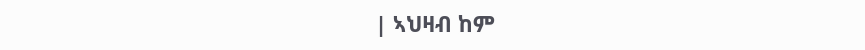| ኣህዛብ ከም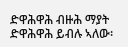ድዋሕዋሕ ብዙሕ ማያት ድዋሕዋሕ ይብሉ ኣለው፡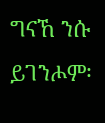ግናኸ ንሱ ይገንሖም፡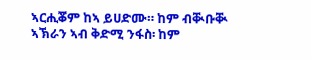ኣርሒቖም ከኣ ይሀድሙ። ከም ብቚቡቚ ኣኽራን ኣብ ቅድሚ ንፋስ፡ ከም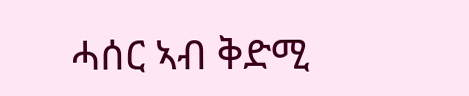ሓሰር ኣብ ቅድሚ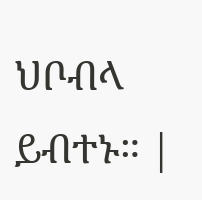ህቦብላ ይብተኑ። |